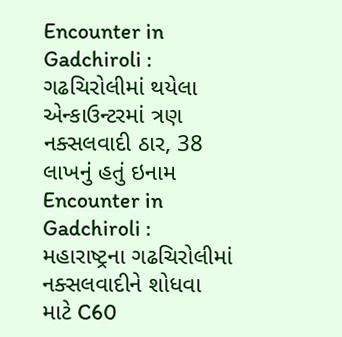Encounter in Gadchiroli : ગઢચિરોલીમાં થયેલા એન્કાઉન્ટરમાં ત્રણ નક્સલવાદી ઠાર, 38 લાખનું હતું ઇનામ
Encounter in Gadchiroli : મહારાષ્ટ્રના ગઢચિરોલીમાં નક્સલવાદીને શોધવા માટે C60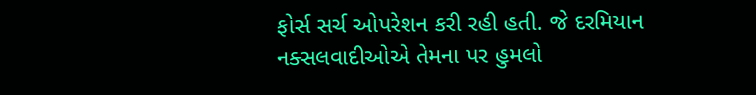ફોર્સ સર્ચ ઓપરેશન કરી રહી હતી. જે દરમિયાન નક્સલવાદીઓએ તેમના પર હુમલો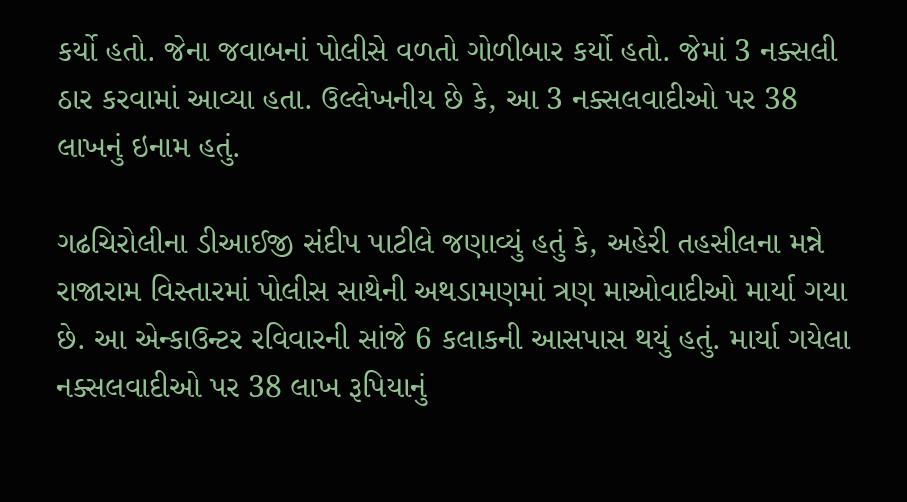કર્યો હતો. જેના જવાબનાં પોલીસે વળતો ગોળીબાર કર્યો હતો. જેમાં 3 નક્સલી ઠાર કરવામાં આવ્યા હતા. ઉલ્લેખનીય છે કે, આ 3 નક્સલવાદીઓ પર 38 લાખનું ઇનામ હતું.

ગઢચિરોલીના ડીઆઈજી સંદીપ પાટીલે જણાવ્યું હતું કે, અહેરી તહસીલના મન્ને રાજારામ વિસ્તારમાં પોલીસ સાથેની અથડામણમાં ત્રણ માઓવાદીઓ માર્યા ગયા છે. આ એન્કાઉન્ટર રવિવારની સાંજે 6 કલાકની આસપાસ થયું હતું. માર્યા ગયેલા નક્સલવાદીઓ પર 38 લાખ રૂપિયાનું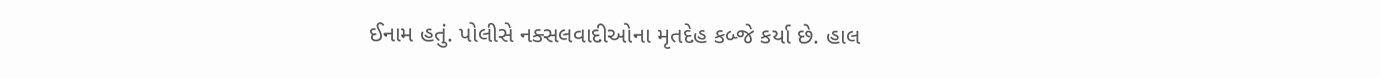ઈનામ હતું. પોલીસે નક્સલવાદીઓના મૃતદેહ કબ્જે કર્યા છે. હાલ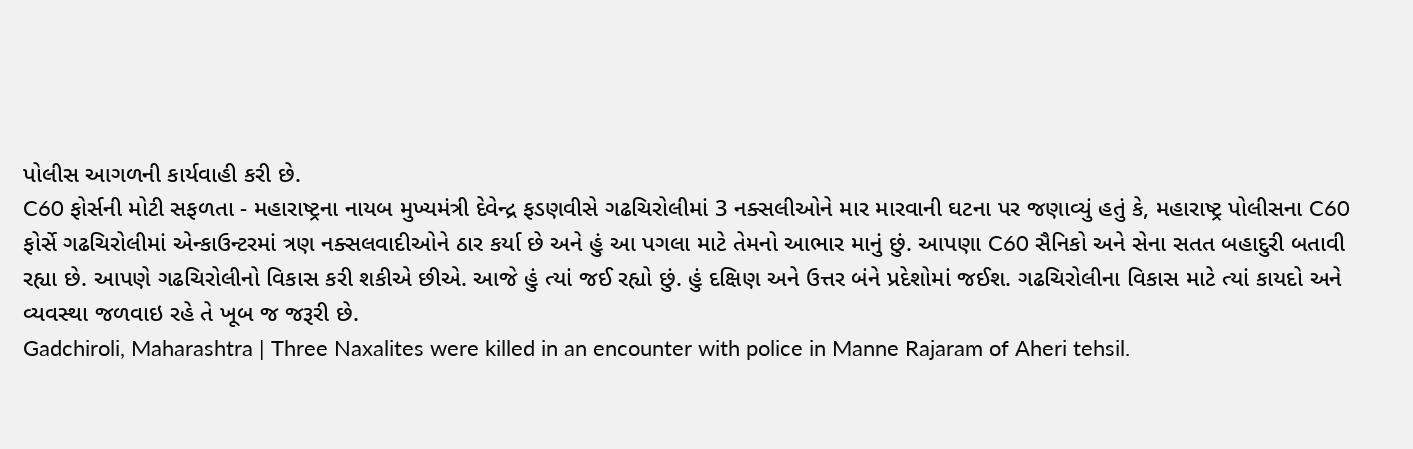પોલીસ આગળની કાર્યવાહી કરી છે.
C60 ફોર્સની મોટી સફળતા - મહારાષ્ટ્રના નાયબ મુખ્યમંત્રી દેવેન્દ્ર ફડણવીસે ગઢચિરોલીમાં 3 નક્સલીઓને માર મારવાની ઘટના પર જણાવ્યું હતું કે, મહારાષ્ટ્ર પોલીસના C60 ફોર્સે ગઢચિરોલીમાં એન્કાઉન્ટરમાં ત્રણ નક્સલવાદીઓને ઠાર કર્યા છે અને હું આ પગલા માટે તેમનો આભાર માનું છું. આપણા C60 સૈનિકો અને સેના સતત બહાદુરી બતાવી રહ્યા છે. આપણે ગઢચિરોલીનો વિકાસ કરી શકીએ છીએ. આજે હું ત્યાં જઈ રહ્યો છું. હું દક્ષિણ અને ઉત્તર બંને પ્રદેશોમાં જઈશ. ગઢચિરોલીના વિકાસ માટે ત્યાં કાયદો અને વ્યવસ્થા જળવાઇ રહે તે ખૂબ જ જરૂરી છે.
Gadchiroli, Maharashtra | Three Naxalites were killed in an encounter with police in Manne Rajaram of Aheri tehsil.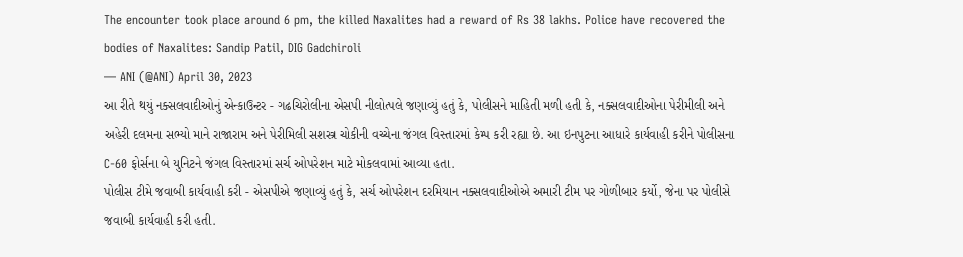The encounter took place around 6 pm, the killed Naxalites had a reward of Rs 38 lakhs. Police have recovered the bodies of Naxalites: Sandip Patil, DIG Gadchiroli
— ANI (@ANI) April 30, 2023
આ રીતે થયું નક્સલવાદીઓનું એન્કાઉન્ટર - ગઢચિરોલીના એસપી નીલોત્પલે જણાવ્યું હતું કે, પોલીસને માહિતી મળી હતી કે, નક્સલવાદીઓના પેરીમીલી અને અહેરી દલમના સભ્યો માને રાજારામ અને પેરીમિલી સશસ્ત્ર ચોકીની વચ્ચેના જંગલ વિસ્તારમાં કેમ્પ કરી રહ્યા છે. આ ઇનપુટના આધારે કાર્યવાહી કરીને પોલીસના C-60 ફોર્સના બે યુનિટને જંગલ વિસ્તારમાં સર્ચ ઓપરેશન માટે મોકલવામાં આવ્યા હતા.
પોલીસ ટીમે જવાબી કાર્યવાહી કરી - એસપીએ જણાવ્યું હતું કે, સર્ચ ઓપરેશન દરમિયાન નક્સલવાદીઓએ અમારી ટીમ પર ગોળીબાર કર્યો, જેના પર પોલીસે જવાબી કાર્યવાહી કરી હતી.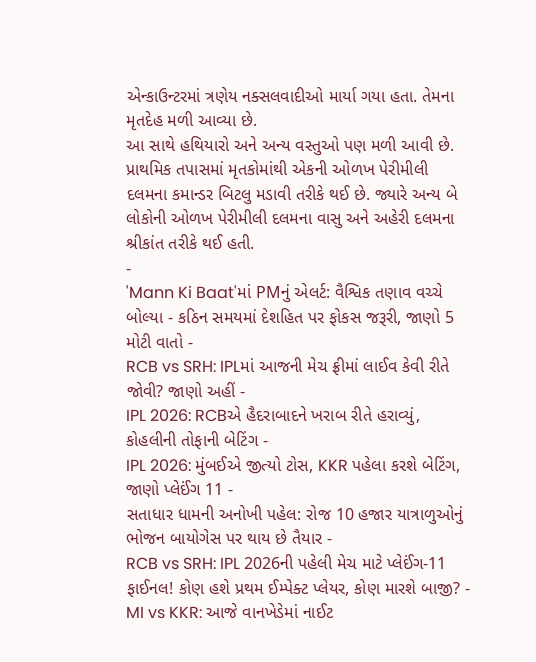એન્કાઉન્ટરમાં ત્રણેય નક્સલવાદીઓ માર્યા ગયા હતા. તેમના મૃતદેહ મળી આવ્યા છે.
આ સાથે હથિયારો અને અન્ય વસ્તુઓ પણ મળી આવી છે. પ્રાથમિક તપાસમાં મૃતકોમાંથી એકની ઓળખ પેરીમીલી દલમના કમાન્ડર બિટલુ મડાવી તરીકે થઈ છે. જ્યારે અન્ય બે લોકોની ઓળખ પેરીમીલી દલમના વાસુ અને અહેરી દલમના શ્રીકાંત તરીકે થઈ હતી.
-
'Mann Ki Baat'માં PMનું એલર્ટ: વૈશ્વિક તણાવ વચ્ચે બોલ્યા - કઠિન સમયમાં દેશહિત પર ફોકસ જરૂરી, જાણો 5 મોટી વાતો -
RCB vs SRH: IPLમાં આજની મેચ ફ્રીમાં લાઈવ કેવી રીતે જોવી? જાણો અહીં -
IPL 2026: RCBએ હૈદરાબાદને ખરાબ રીતે હરાવ્યું, કોહલીની તોફાની બેટિંગ -
IPL 2026: મુંબઈએ જીત્યો ટોસ, KKR પહેલા કરશે બેટિંગ, જાણો પ્લેઈંગ 11 -
સતાધાર ધામની અનોખી પહેલ: રોજ 10 હજાર યાત્રાળુઓનું ભોજન બાયોગેસ પર થાય છે તૈયાર -
RCB vs SRH: IPL 2026ની પહેલી મેચ માટે પ્લેઈંગ-11 ફાઈનલ! કોણ હશે પ્રથમ ઈમ્પેક્ટ પ્લેયર, કોણ મારશે બાજી? -
MI vs KKR: આજે વાનખેડેમાં નાઈટ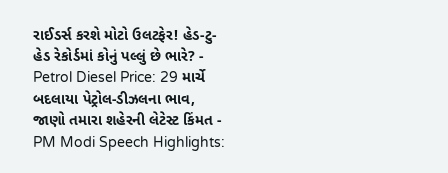રાઈડર્સ કરશે મોટો ઉલટફેર! હેડ-ટુ-હેડ રેકોર્ડમાં કોનું પલ્લું છે ભારે? -
Petrol Diesel Price: 29 માર્ચે બદલાયા પેટ્રોલ-ડીઝલના ભાવ, જાણો તમારા શહેરની લેટેસ્ટ કિંમત -
PM Modi Speech Highlights: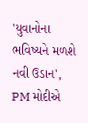'યુવાનોના ભવિષ્યને મળશે નવી ઉડાન', PM મોદીએ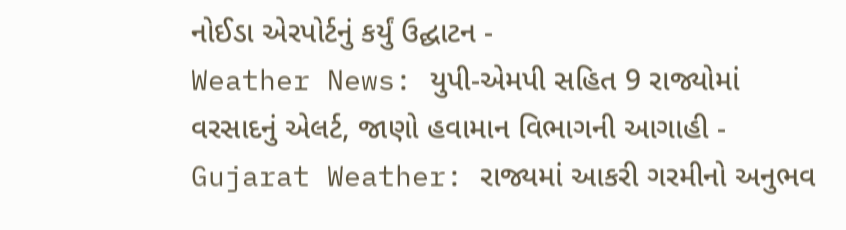નોઈડા એરપોર્ટનું કર્યું ઉદ્ઘાટન -
Weather News: યુપી-એમપી સહિત 9 રાજ્યોમાં વરસાદનું એલર્ટ, જાણો હવામાન વિભાગની આગાહી -
Gujarat Weather: રાજ્યમાં આકરી ગરમીનો અનુભવ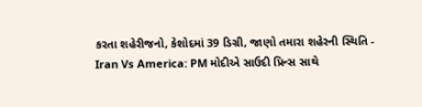કરતા શહેરીજનો, કેશોદમાં 39 ડિગ્રી, જાણો તમારા શહેરની સ્થિતિ -
Iran Vs America: PM મોદીએ સાઉદી પ્રિન્સ સાથે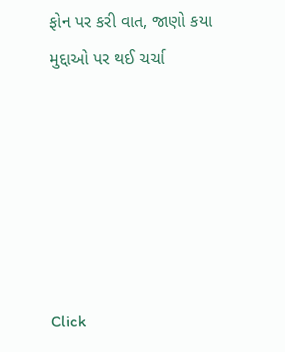ફોન પર કરી વાત, જાણો કયા મુદ્દાઓ પર થઈ ચર્ચા






Click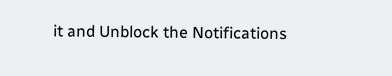it and Unblock the Notifications